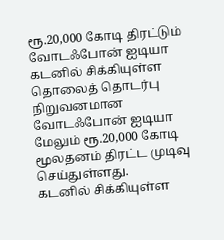ரூ.20,000 கோடி திரட்டும் வோடஃபோன் ஐடியா
கடனில் சிக்கியுள்ள தொலைத் தொடர்பு நிறுவனமான வோடஃபோன் ஐடியா மேலும் ரூ.20,000 கோடி மூலதனம் திரட்ட முடிவு செய்துள்ளது.
கடனில் சிக்கியுள்ள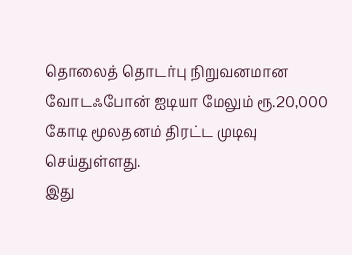தொலைத் தொடர்பு நிறுவனமான வோடஃபோன் ஐடியா மேலும் ரூ.20,000 கோடி மூலதனம் திரட்ட முடிவு செய்துள்ளது.
இது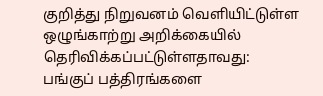குறித்து நிறுவனம் வெளியிட்டுள்ள ஒழுங்காற்று அறிக்கையில் தெரிவிக்கப்பட்டுள்ளதாவது:
பங்குப் பத்திரங்களை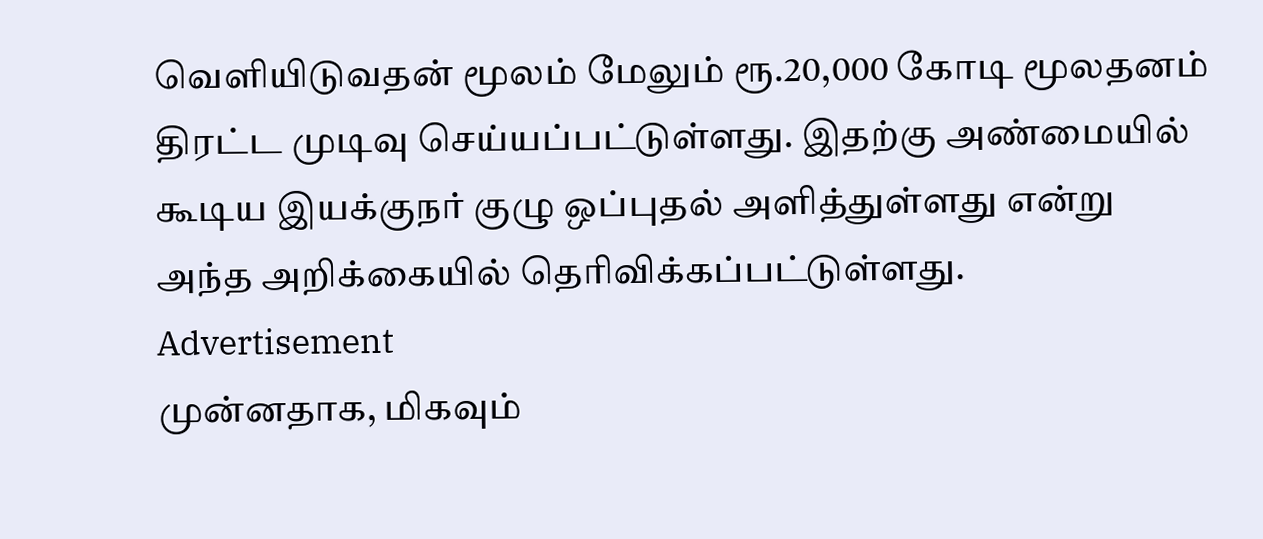வெளியிடுவதன் மூலம் மேலும் ரூ.20,000 கோடி மூலதனம் திரட்ட முடிவு செய்யப்பட்டுள்ளது. இதற்கு அண்மையில் கூடிய இயக்குநர் குழு ஒப்புதல் அளித்துள்ளது என்று அந்த அறிக்கையில் தெரிவிக்கப்பட்டுள்ளது.
Advertisement
முன்னதாக, மிகவும்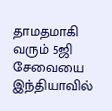தாமதமாகி வரும் 5ஜி சேவையை இந்தியாவில்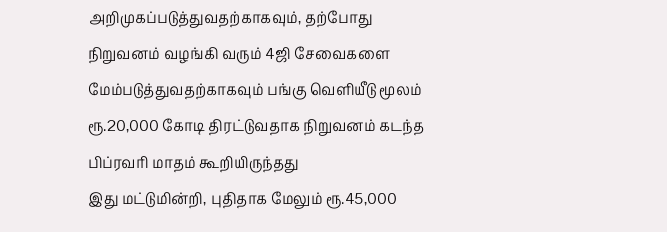அறிமுகப்படுத்துவதற்காகவும், தற்போது நிறுவனம் வழங்கி வரும் 4ஜி சேவைகளை மேம்படுத்துவதற்காகவும் பங்கு வெளியீடு மூலம் ரூ.20,000 கோடி திரட்டுவதாக நிறுவனம் கடந்த பிப்ரவரி மாதம் கூறியிருந்தது
இது மட்டுமின்றி, புதிதாக மேலும் ரூ.45,000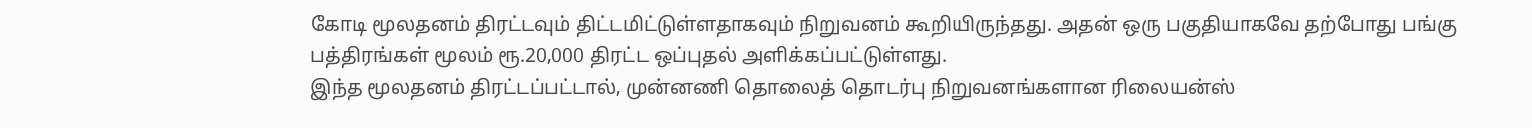கோடி மூலதனம் திரட்டவும் திட்டமிட்டுள்ளதாகவும் நிறுவனம் கூறியிருந்தது. அதன் ஒரு பகுதியாகவே தற்போது பங்கு பத்திரங்கள் மூலம் ரூ.20,000 திரட்ட ஒப்புதல் அளிக்கப்பட்டுள்ளது.
இந்த மூலதனம் திரட்டப்பட்டால், முன்னணி தொலைத் தொடர்பு நிறுவனங்களான ரிலையன்ஸ்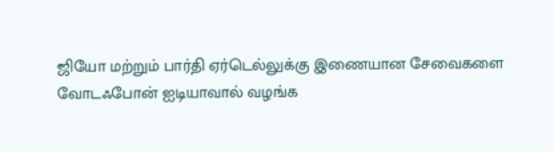ஜியோ மற்றும் பார்தி ஏர்டெல்லுக்கு இணையான சேவைகளை வோடஃபோன் ஐடியாவால் வழங்க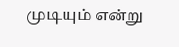முடியும் என்று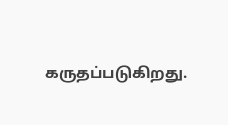கருதப்படுகிறது.